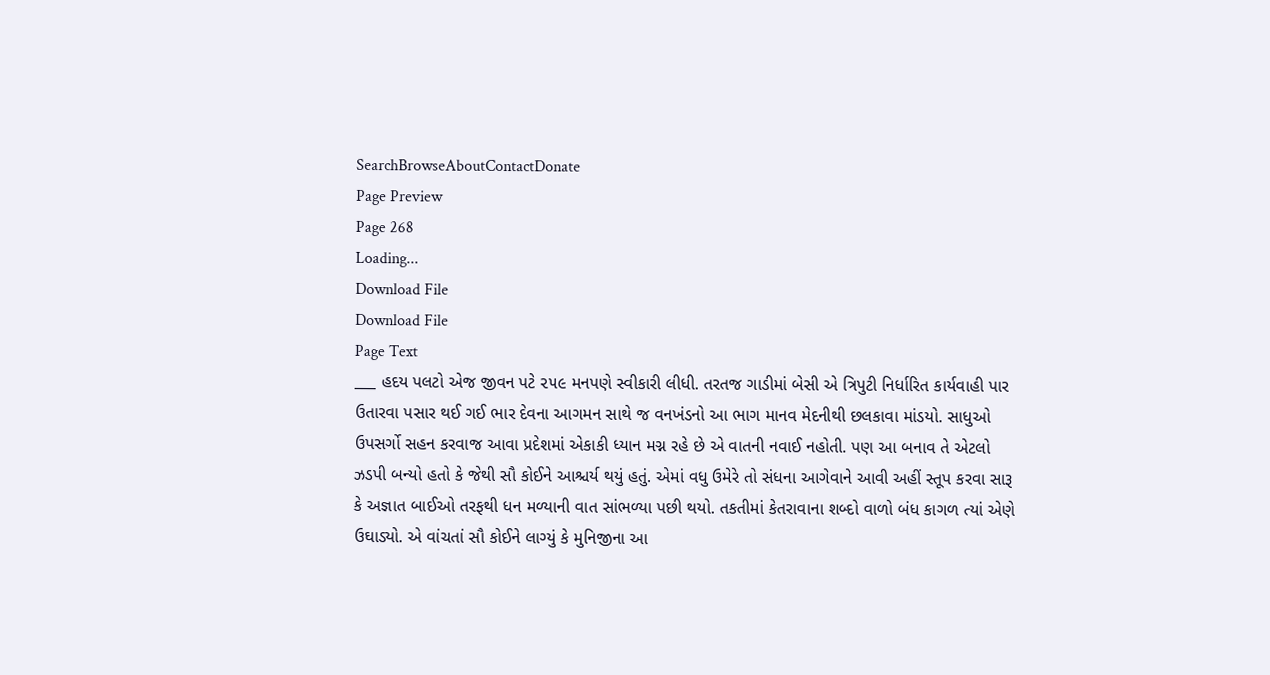SearchBrowseAboutContactDonate
Page Preview
Page 268
Loading...
Download File
Download File
Page Text
___ હદય પલટો એજ જીવન પટે ૨૫૯ મનપણે સ્વીકારી લીધી. તરતજ ગાડીમાં બેસી એ ત્રિપુટી નિર્ધારિત કાર્યવાહી પાર ઉતારવા પસાર થઈ ગઈ ભાર દેવના આગમન સાથે જ વનખંડનો આ ભાગ માનવ મેદનીથી છલકાવા માંડયો. સાધુઓ ઉપસર્ગો સહન કરવાજ આવા પ્રદેશમાં એકાકી ધ્યાન મગ્ન રહે છે એ વાતની નવાઈ નહોતી. પણ આ બનાવ તે એટલો ઝડપી બન્યો હતો કે જેથી સૌ કોઈને આશ્ચર્ય થયું હતું. એમાં વધુ ઉમેરે તો સંધના આગેવાને આવી અહીં સ્તૂપ કરવા સારૂ કે અજ્ઞાત બાઈઓ તરફથી ધન મળ્યાની વાત સાંભળ્યા પછી થયો. તકતીમાં કેતરાવાના શબ્દો વાળો બંધ કાગળ ત્યાં એણે ઉઘાડ્યો. એ વાંચતાં સૌ કોઈને લાગ્યું કે મુનિજીના આ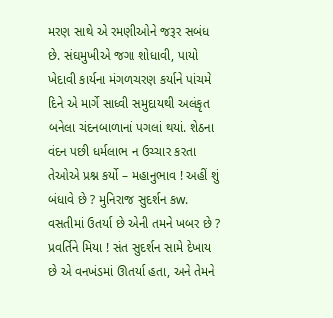મરણ સાથે એ રમણીઓને જરૂર સબંધ છે. સંઘમુખીએ જગા શોધાવી, પાયો ખેદાવી કાર્યના મંગળચરણ કર્યાને પાંચમે દિને એ માર્ગે સાધ્વી સમુદાયથી અલંકૃત બનેલા ચંદનબાળાનાં પગલાં થયાં. શેઠના વંદન પછી ધર્મલાભ ન ઉચ્ચાર કરતા તેઓએ પ્રશ્ન કર્યો – મહાનુભાવ ! અહીં શું બંધાવે છે ? મુનિરાજ સુદર્શન કw. વસતીમાં ઉતર્યા છે એની તમને ખબર છે ? પ્રવર્તિને મિયા ! સંત સુદર્શન સામે દેખાય છે એ વનખંડમાં ઊતર્યા હતા, અને તેમને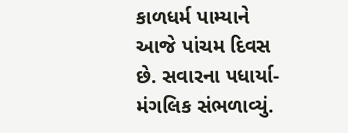કાળધર્મ પામ્યાને આજે પાંચમ દિવસ છે. સવારના પધાર્યા-મંગલિક સંભળાવ્યું.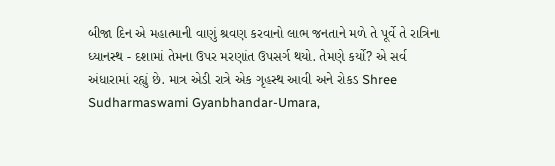બીજા દિન એ મહાત્માની વાણું શ્રવણ કરવાનો લાભ જનતાને મળે તે પૂર્વે તે રાત્રિના ધ્યાનસ્થ - દશામાં તેમના ઉપર મરણાંત ઉપસર્ગ થયો. તેમણે કર્યો? એ સર્વ અંધારામાં રહ્યું છે. માત્ર એડી રાત્રે એક ગૃહસ્થ આવી અને રોકડ Shree Sudharmaswami Gyanbhandar-Umara,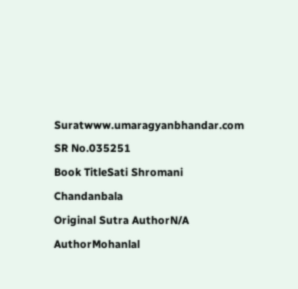Suratwww.umaragyanbhandar.com
SR No.035251
Book TitleSati Shromani Chandanbala
Original Sutra AuthorN/A
AuthorMohanlal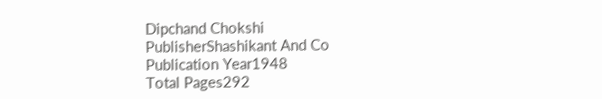Dipchand Chokshi
PublisherShashikant And Co
Publication Year1948
Total Pages292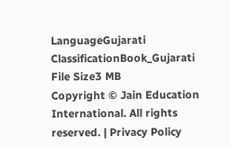LanguageGujarati
ClassificationBook_Gujarati
File Size3 MB
Copyright © Jain Education International. All rights reserved. | Privacy Policy